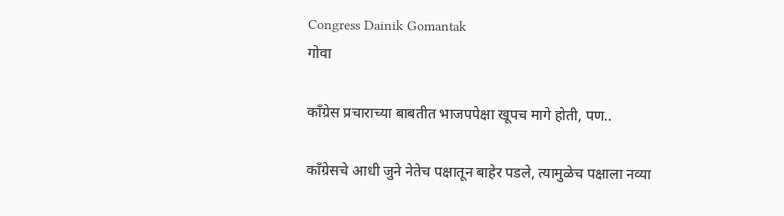Congress Dainik Gomantak
गोवा

काँग्रेस प्रचाराच्या बाबतीत भाजपपेक्षा खूपच मागे होती, पण..

काँग्रेसचे आधी जुने नेतेच पक्षातून बाहेर पडले, त्यामुळेच पक्षाला नव्या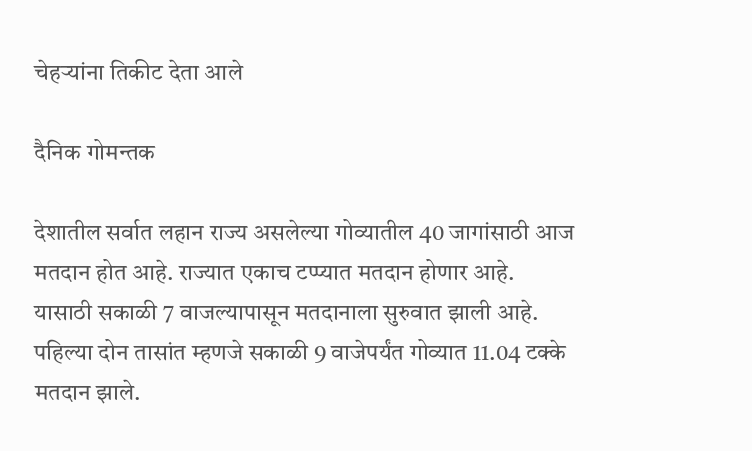चेहऱ्यांना तिकीट देता आले

दैनिक गोमन्तक

देशातील सर्वात लहान राज्य असलेल्या गोव्यातील 40 जागांसाठी आज मतदान होत आहे. राज्यात एकाच टप्प्यात मतदान होणार आहे. यासाठी सकाळी 7 वाजल्यापासून मतदानाला सुरुवात झाली आहे. पहिल्या दोन तासांत म्हणजे सकाळी 9 वाजेपर्यंत गोव्यात 11.04 टक्के मतदान झाले.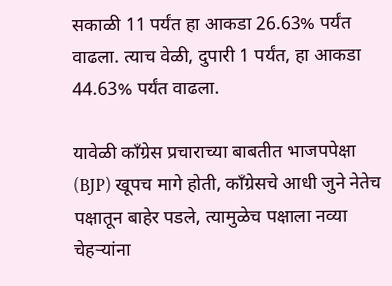सकाळी 11 पर्यंत हा आकडा 26.63% पर्यंत वाढला. त्याच वेळी, दुपारी 1 पर्यंत, हा आकडा 44.63% पर्यंत वाढला.

यावेळी काँग्रेस प्रचाराच्या बाबतीत भाजपपेक्षा (BJP) खूपच मागे होती, काँग्रेसचे आधी जुने नेतेच पक्षातून बाहेर पडले, त्यामुळेच पक्षाला नव्या चेहऱ्यांना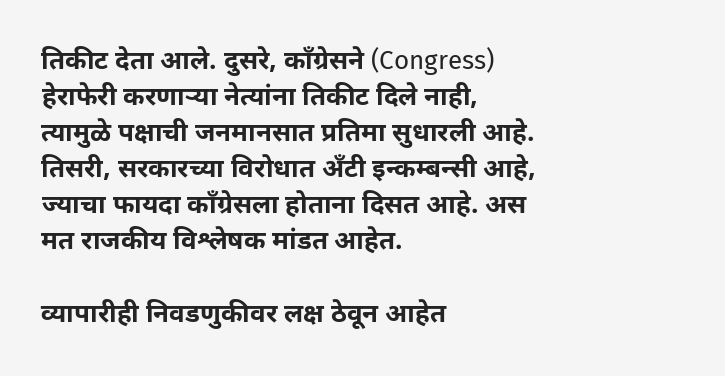तिकीट देता आले. दुसरे, काँग्रेसने (Congress) हेराफेरी करणाऱ्या नेत्यांना तिकीट दिले नाही, त्यामुळे पक्षाची जनमानसात प्रतिमा सुधारली आहे. तिसरी, सरकारच्या विरोधात अँटी इन्कम्बन्सी आहे, ज्याचा फायदा काँग्रेसला होताना दिसत आहे. अस मत राजकीय विश्लेषक मांडत आहेत.

व्यापारीही निवडणुकीवर लक्ष ठेवून आहेत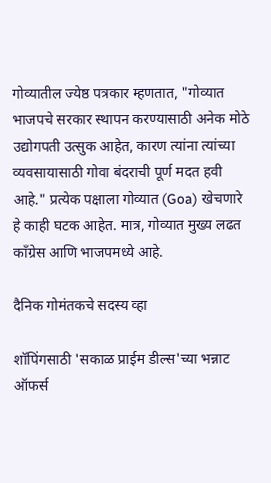गोव्यातील ज्येष्ठ पत्रकार म्हणतात, "गोव्यात भाजपचे सरकार स्थापन करण्यासाठी अनेक मोठे उद्योगपती उत्सुक आहेत, कारण त्यांना त्यांच्या व्यवसायासाठी गोवा बंदराची पूर्ण मदत हवी आहे." प्रत्येक पक्षाला गोव्यात (Goa) खेचणारे हे काही घटक आहेत. मात्र, गोव्यात मुख्य लढत काँग्रेस आणि भाजपमध्ये आहे.

दैनिक गोमंतकचे सदस्य व्हा

शॉपिंगसाठी 'सकाळ प्राईम डील्स'च्या भन्नाट ऑफर्स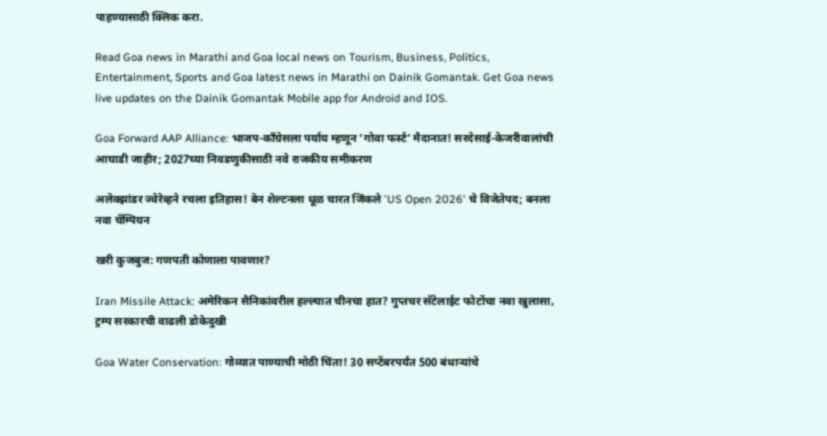पाहण्यासाठी क्लिक करा.

Read Goa news in Marathi and Goa local news on Tourism, Business, Politics, Entertainment, Sports and Goa latest news in Marathi on Dainik Gomantak. Get Goa news live updates on the Dainik Gomantak Mobile app for Android and IOS.

Goa Forward AAP Alliance: भाजप-काँग्रेसला पर्याय म्हणून 'गोवा फर्स्ट' मैदानात! सरदेसाई-केजरीवालांची आघाडी जाहीर; 2027च्या निवडणुकीसाठी नवे राजकीय समीकरण

अलेक्झांडर ज्वेरेव्हने रचला इतिहास! बेन शेल्टनला धूळ चारत जिंकले 'US Open 2026' चे विजेतेपद; बनला नवा चॅम्पियन

खरी कुजबुज: गणपती कोणाला पावणार?

Iran Missile Attack: अमेरिकन सैनिकांवरील हल्ल्यात चीनचा हात? गुप्तचर सॅटेलाईट फोटोंचा नवा खुलासा, ट्रम्प सरकारची वाढली डोकेदुखी

Goa Water Conservation: गोव्यात पाण्याची मोठी चिंता! 30 सप्टेंबरपर्यंत 500 बंधाऱ्यांचे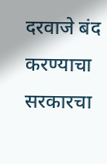दरवाजे बंद करण्याचा सरकारचा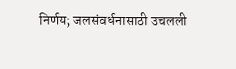निर्णय; जलसंवर्धनासाठी उचलली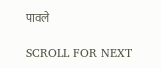पावले

SCROLL FOR NEXT